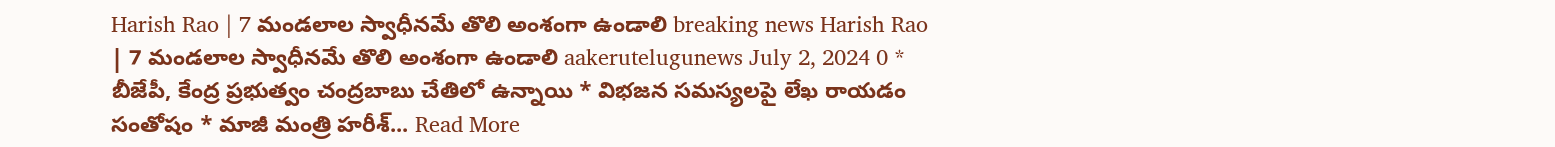Harish Rao | 7 మండలాల స్వాధీనమే తొలి అంశంగా ఉండాలి breaking news Harish Rao | 7 మండలాల స్వాధీనమే తొలి అంశంగా ఉండాలి aakerutelugunews July 2, 2024 0 * బీజేపీ, కేంద్ర ప్రభుత్వం చంద్రబాబు చేతిలో ఉన్నాయి * విభజన సమస్యలపై లేఖ రాయడం సంతోషం * మాజీ మంత్రి హరీశ్... Read More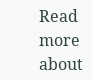Read more about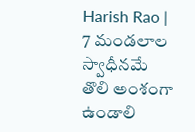Harish Rao | 7 మండలాల స్వాధీనమే తొలి అంశంగా ఉండాలి